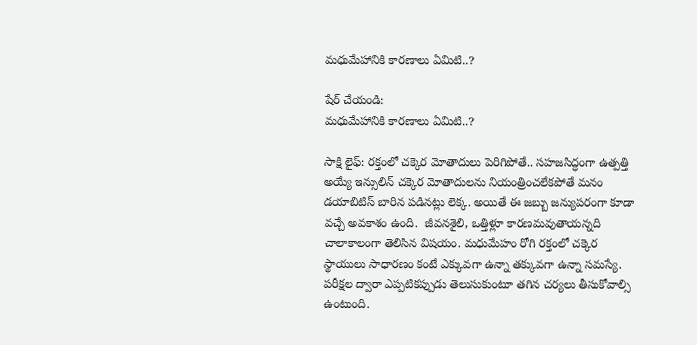మధుమేహానికి కారణాలు ఏమిటి..?

షేర్ చేయండి:
మధుమేహానికి కారణాలు ఏమిటి..?

సాక్షి లైఫ్: రక్తంలో చక్కెర మోతాదులు పెరిగిపోతే.. సహజసిద్ధంగా ఉత్పత్తి అయ్యే ఇన్సులిన్‌ చక్కెర మోతాదులను నియంత్రించలేకపోతే మనం డయాబిటిస్‌ బారిన పడినట్లు లెక్క. అయితే ఈ జబ్బు జన్యుపరంగా కూడా వచ్చే అవకాశం ఉంది.  జీవనశైలి, ఒత్తిళ్లూ కారణమవుతాయన్నది చాలాకాలంగా తెలిసిన విషయం. మధుమేహం రోగి రక్తంలో చక్కెర స్థాయులు సాధారణం కంటే ఎక్కువగా ఉన్నా తక్కువగా ఉన్నా సమస్యే. పరీక్షల ద్వారా ఎప్పటికప్పుడు తెలుసుకుంటూ తగిన చర్యలు తీసుకోవాల్సి ఉంటుంది.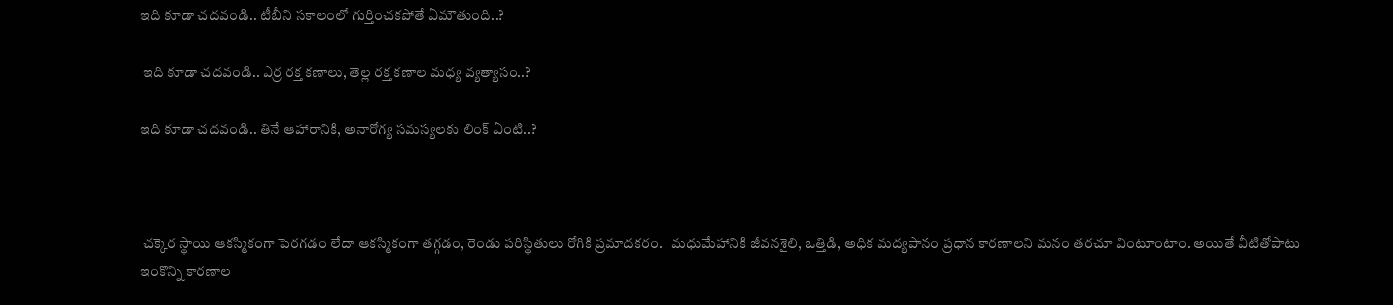ఇది కూడా చదవండి.. టీబీని సకాలంలో గుర్తించకపోతే ఏమౌతుంది..?

 ఇది కూడా చదవండి.. ఎర్ర రక్త కణాలు, తెల్ల రక్త కణాల మధ్య వ్యత్యాసం..?

ఇది కూడా చదవండి.. తినే ఆహారానికి, అనారోగ్య సమస్యలకు లింక్ ఏంటి..?



 చక్కెర స్థాయి ఆకస్మికంగా పెరగడం లేదా ఆకస్మికంగా తగ్గడం, రెండు పరిస్థితులు రోగికి ప్రమాదకరం.   మధుమేహానికి జీవనశైలి, ఒత్తిడి, అధిక మద్యపానం ప్రధాన కారణాలని మనం తరచూ వింటూంటాం. అయితే వీటితోపాటు ఇంకొన్ని కారణాల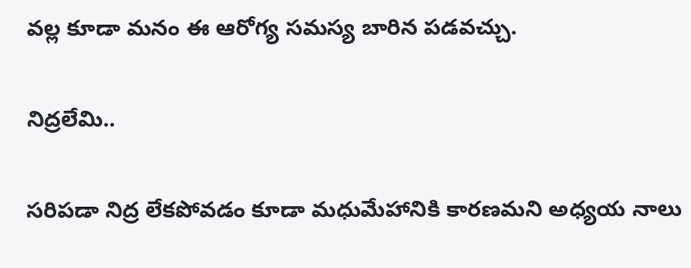వల్ల కూడా మనం ఈ ఆరోగ్య సమస్య బారిన పడవచ్చు.

నిద్రలేమి..

సరిపడా నిద్ర లేకపోవడం కూడా మధుమేహానికి కారణమని అధ్యయ నాలు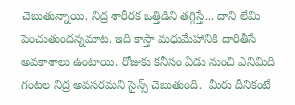చెబుతున్నాయి. నిద్ర శారీరక ఒత్తిడిని తగ్గిస్తే... దాని లేమి పెంచుతుందన్నమాట. ఇది కాస్తా మధుమేహానికి దారితీసే అవకాశాలు ఉంటాయి. రోజుకు కనీసం ఏడు నుంచి ఎనిమిది గంటల నిద్ర అవసరమని సైన్స్‌ చెబుతుంది.  మీరు దీనికంటే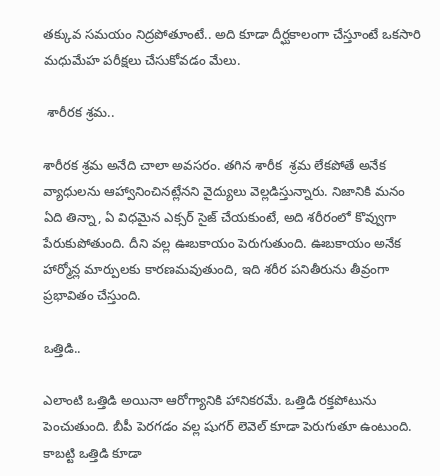తక్కువ సమయం నిద్రపోతూంటే.. అది కూడా దీర్ఘకాలంగా చేస్తూంటే ఒకసారి మధుమేహ పరీక్షలు చేసుకోవడం మేలు.

 శారీరక శ్రమ..

శారీరక శ్రమ అనేది చాలా అవసరం. తగిన శారీక  శ్రమ లేకపోతే అనేక వ్యాధులను ఆహ్వానించినట్లేనని వైద్యులు వెల్లడిస్తున్నారు. నిజానికి మనం ఏది తిన్నా, ఏ విధమైన ఎక్సర్ సైజ్ చేయకుంటే, అది శరీరంలో కొవ్వుగా పేరుకుపోతుంది. దీని వల్ల ఊబకాయం పెరుగుతుంది. ఊబకాయం అనేక హార్మోన్ల మార్పులకు కారణమవుతుంది, ఇది శరీర పనితీరును తీవ్రంగా ప్రభావితం చేస్తుంది.

ఒత్తిడి..

ఎలాంటి ఒత్తిడి అయినా ఆరోగ్యానికి హానికరమే. ఒత్తిడి రక్తపోటును పెంచుతుంది. బీపీ పెరగడం వల్ల షుగర్ లెవెల్ కూడా పెరుగుతూ ఉంటుంది. కాబట్టి ఒత్తిడి కూడా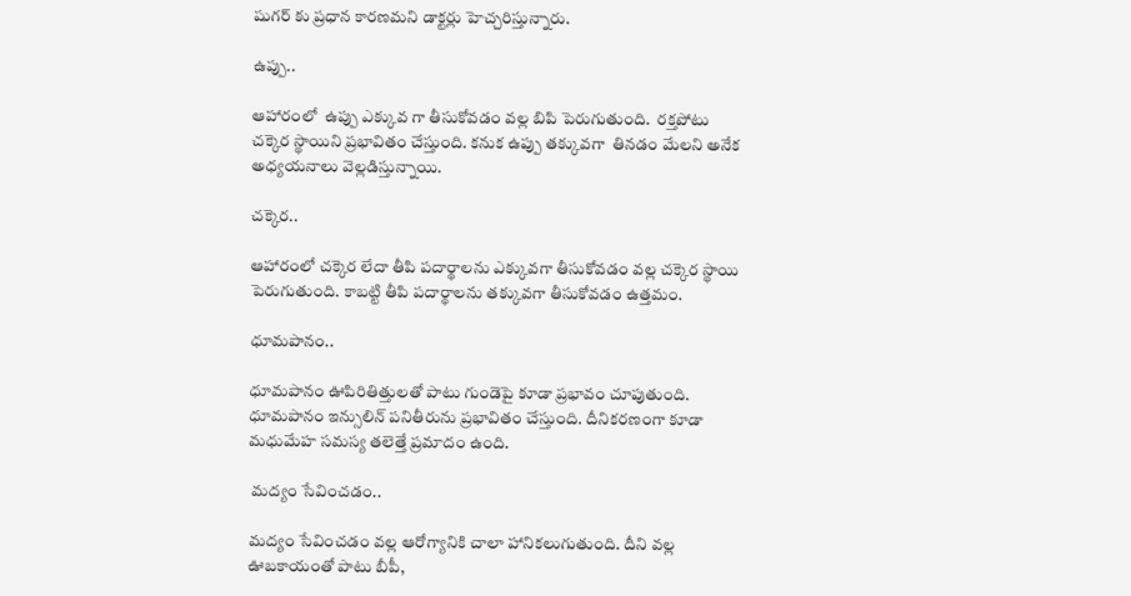షుగర్ కు ప్రధాన కారణమని డాక్టర్లు హెచ్చరిస్తున్నారు.

ఉప్పు..

ఆహారంలో  ఉప్పు ఎక్కువ గా తీసుకోవడం వల్ల బిపి పెరుగుతుంది.  రక్తపోటు చక్కెర స్థాయిని ప్రభావితం చేస్తుంది. కనుక ఉప్పు తక్కువగా  తినడం మేలని అనేక అధ్యయనాలు వెల్లడిస్తున్నాయి.

చక్కెర..

ఆహారంలో చక్కెర లేదా తీపి పదార్థాలను ఎక్కువగా తీసుకోవడం వల్ల చక్కెర స్థాయి పెరుగుతుంది. కాబట్టి తీపి పదార్థాలను తక్కువగా తీసుకోవడం ఉత్తమం.

ధూమపానం..

ధూమపానం ఊపిరితిత్తులతో పాటు గుండెపై కూడా ప్రభావం చూపుతుంది. ధూమపానం ఇన్సులిన్ పనితీరును ప్రభావితం చేస్తుంది. దీనికరణంగా కూడా మధుమేహ సమస్య తలెత్తే ప్రమాదం ఉంది.

 మద్యం సేవించడం..

మద్యం సేవించడం వల్ల ఆరోగ్యానికి చాలా హానికలుగుతుంది. దీని వల్ల ఊబకాయంతో పాటు బీపీ,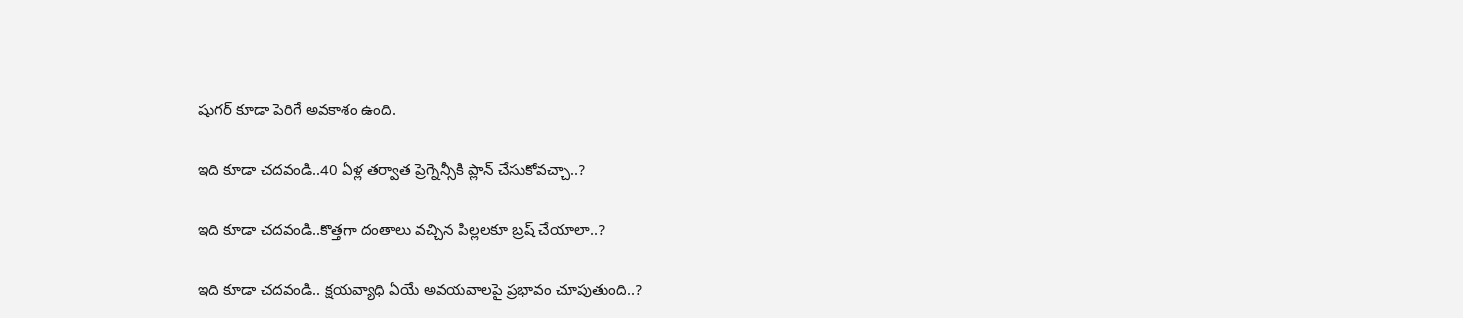షుగర్ కూడా పెరిగే అవకాశం ఉంది.

ఇది కూడా చదవండి..40 ఏళ్ల తర్వాత ప్రెగ్నెన్సీకి ప్లాన్ చేసుకోవచ్చా..?

ఇది కూడా చదవండి..కొత్తగా దంతాలు వచ్చిన పిల్లలకూ బ్రష్ చేయాలా..?

ఇది కూడా చదవండి.. క్షయవ్యాధి ఏయే అవయవాలపై ప్రభావం చూపుతుంది..?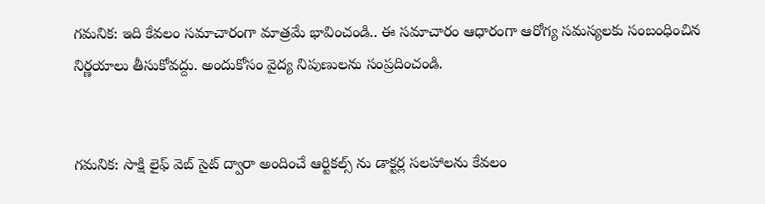గమనిక: ఇది కేవలం సమాచారంగా మాత్రమే భావించండి.. ఈ సమాచారం ఆధారంగా ఆరోగ్య సమస్యలకు సంబంధించిన నిర్ణయాలు తీసుకోవద్దు. అందుకోసం వైద్య నిపుణులను సంప్రదించండి.


గమనిక: సాక్షి లైఫ్ వెబ్ సైట్ ద్వారా అందించే ఆర్టికల్స్ ను డాక్టర్ల సలహాలను కేవలం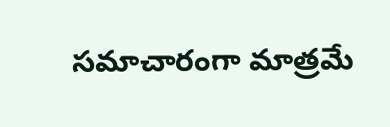సమాచారంగా మాత్రమే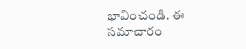భావించండి. ఈ సమాచారం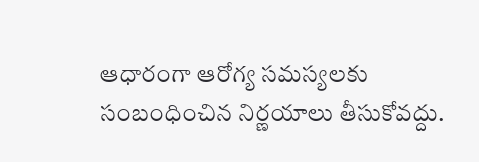ఆధారంగా ఆరోగ్య సమస్యలకు సంబంధించిన నిర్ణయాలు తీసుకోవద్దు.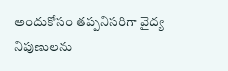అందుకోసం తప్పనిసరిగా వైద్య నిపుణులను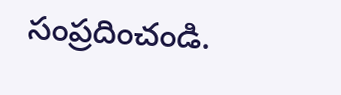సంప్రదించండి.